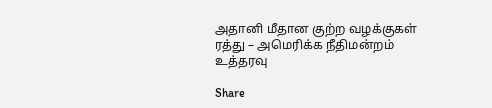அதானி மீதான குற்ற வழக்குகள் ரத்து – அமெரிக்க நீதிமன்றம் உத்தரவு

Share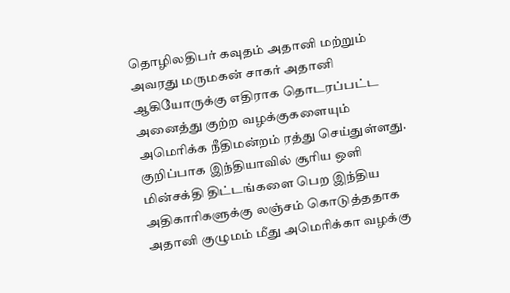தொழிலதிபர் கவுதம் அதானி மற்றும் அவரது மருமகன் சாகர் அதானி ஆகியோருக்கு எதிராக தொடரப்பட்ட அனைத்து குற்ற வழக்குகளையும் அமெரிக்க நீதிமன்றம் ரத்து செய்துள்ளது. குறிப்பாக இந்தியாவில் சூரிய ஒளி மின்சக்தி திட்டங்களை பெற இந்திய அதிகாரிகளுக்கு லஞ்சம் கொடுத்ததாக அதானி குழுமம் மீது அமெரிக்கா வழக்கு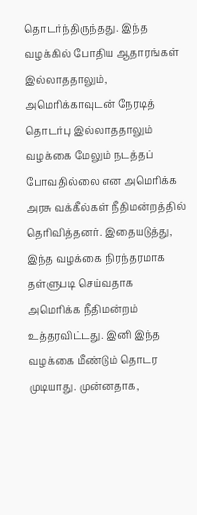தொடர்ந்திருந்தது. இந்த வழக்கில் போதிய ஆதாரங்கள் இல்லாததாலும், அமெரிக்காவுடன் நேரடித் தொடர்பு இல்லாததாலும் வழக்கை மேலும் நடத்தப் போவதில்லை என அமெரிக்க அரசு வக்கீல்கள் நீதிமன்றத்தில் தெரிவித்தனர். இதையடுத்து, இந்த வழக்கை நிரந்தரமாக தள்ளுபடி செய்வதாக அமெரிக்க நீதிமன்றம் உத்தரவிட்டது. இனி இந்த வழக்கை மீண்டும் தொடர முடியாது. முன்னதாக,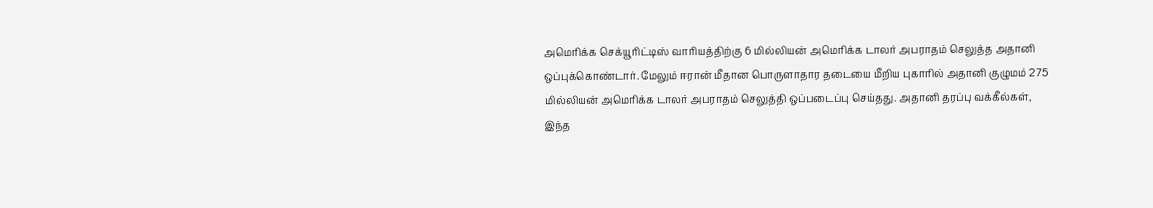அமெரிக்க செக்யூரிட்டிஸ் வாரியத்திற்கு 6 மில்லியன் அமெரிக்க டாலர் அபராதம் செலுத்த அதானி ஒப்புக்கொண்டார். மேலும் ஈரான் மீதான பொருளாதார தடையை மீறிய புகாரில் அதானி குழுமம் 275 மில்லியன் அமெரிக்க டாலர் அபராதம் செலுத்தி ஒப்படைப்பு செய்தது. அதானி தரப்பு வக்கீல்கள், இந்த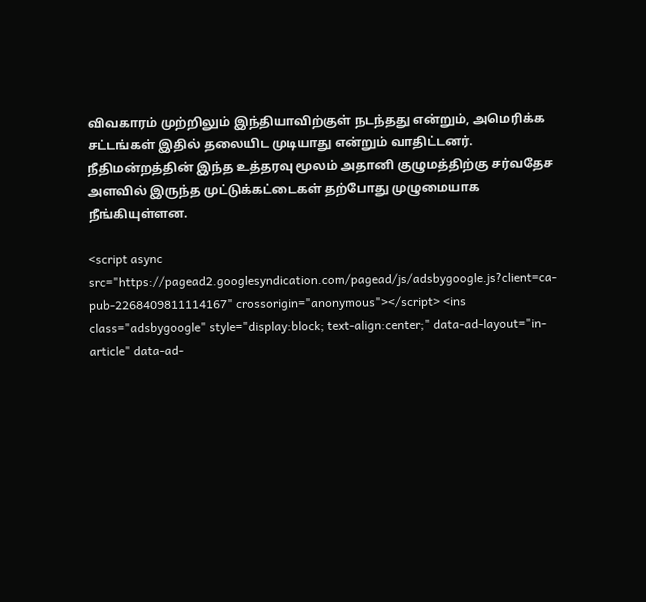விவகாரம் முற்றிலும் இந்தியாவிற்குள் நடந்தது என்றும், அமெரிக்க சட்டங்கள் இதில் தலையிட முடியாது என்றும் வாதிட்டனர். நீதிமன்றத்தின் இந்த உத்தரவு மூலம் அதானி குழுமத்திற்கு சர்வதேச அளவில் இருந்த முட்டுக்கட்டைகள் தற்போது முழுமையாக நீங்கியுள்ளன.

<script async src="https://pagead2.googlesyndication.com/pagead/js/adsbygoogle.js?client=ca-pub-2268409811114167" crossorigin="anonymous"></script> <ins class="adsbygoogle" style="display:block; text-align:center;" data-ad-layout="in-article" data-ad-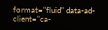format="fluid" data-ad-client="ca-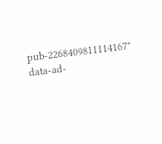pub-2268409811114167" data-ad-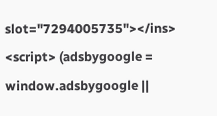slot="7294005735"></ins> <script> (adsbygoogle = window.adsbygoogle ||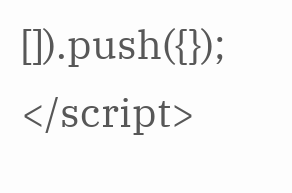[]).push({}); </script>